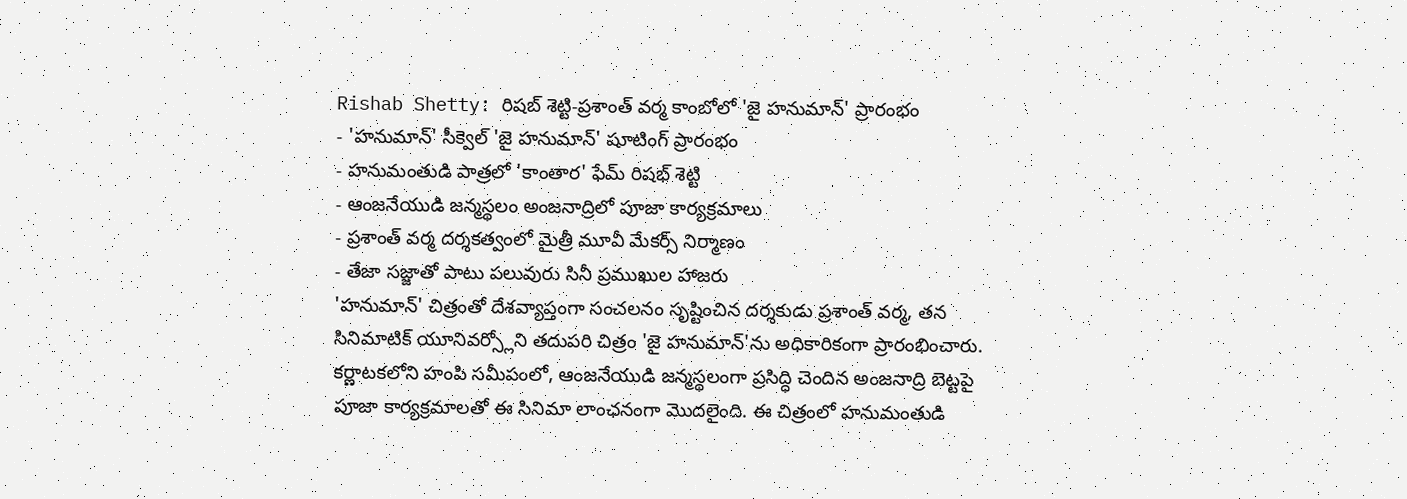Rishab Shetty: రిషబ్ శెట్టి-ప్రశాంత్ వర్మ కాంబోలో 'జై హనుమాన్' ప్రారంభం
- 'హనుమాన్' సీక్వెల్ 'జై హనుమాన్' షూటింగ్ ప్రారంభం
- హనుమంతుడి పాత్రలో 'కాంతార' ఫేమ్ రిషభ్ శెట్టి
- ఆంజనేయుడి జన్మస్థలం అంజనాద్రిలో పూజా కార్యక్రమాలు
- ప్రశాంత్ వర్మ దర్శకత్వంలో మైత్రీ మూవీ మేకర్స్ నిర్మాణం
- తేజా సజ్జాతో పాటు పలువురు సినీ ప్రముఖుల హాజరు
'హనుమాన్' చిత్రంతో దేశవ్యాప్తంగా సంచలనం సృష్టించిన దర్శకుడు ప్రశాంత్ వర్మ, తన సినిమాటిక్ యూనివర్స్లోని తదుపరి చిత్రం 'జై హనుమాన్'ను అధికారికంగా ప్రారంభించారు. కర్ణాటకలోని హంపి సమీపంలో, ఆంజనేయుడి జన్మస్థలంగా ప్రసిద్ధి చెందిన అంజనాద్రి బెట్టపై పూజా కార్యక్రమాలతో ఈ సినిమా లాంఛనంగా మొదలైంది. ఈ చిత్రంలో హనుమంతుడి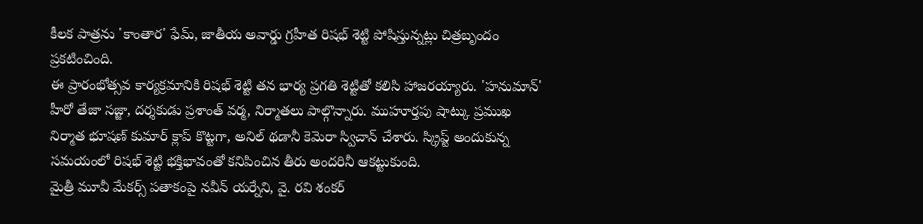కీలక పాత్రను 'కాంతార' ఫేమ్, జాతీయ అవార్డు గ్రహీత రిషభ్ శెట్టి పోషిస్తున్నట్లు చిత్రబృందం ప్రకటించింది.
ఈ ప్రారంభోత్సవ కార్యక్రమానికి రిషభ్ శెట్టి తన భార్య ప్రగతి శెట్టితో కలిసి హాజరయ్యారు. 'హనుమాన్' హీరో తేజా సజ్జా, దర్శకుడు ప్రశాంత్ వర్మ, నిర్మాతలు పాల్గొన్నారు. ముహూర్తపు షాట్కు ప్రముఖ నిర్మాత భూషణ్ కుమార్ క్లాప్ కొట్టగా, అనిల్ థడానీ కెమెరా స్విచాన్ చేశారు. స్క్రిప్ట్ అందుకున్న సమయంలో రిషభ్ శెట్టి భక్తిభావంతో కనిపించిన తీరు అందరినీ ఆకట్టుకుంది.
మైత్రీ మూవీ మేకర్స్ పతాకంపై నవీన్ యర్నేని, వై. రవి శంకర్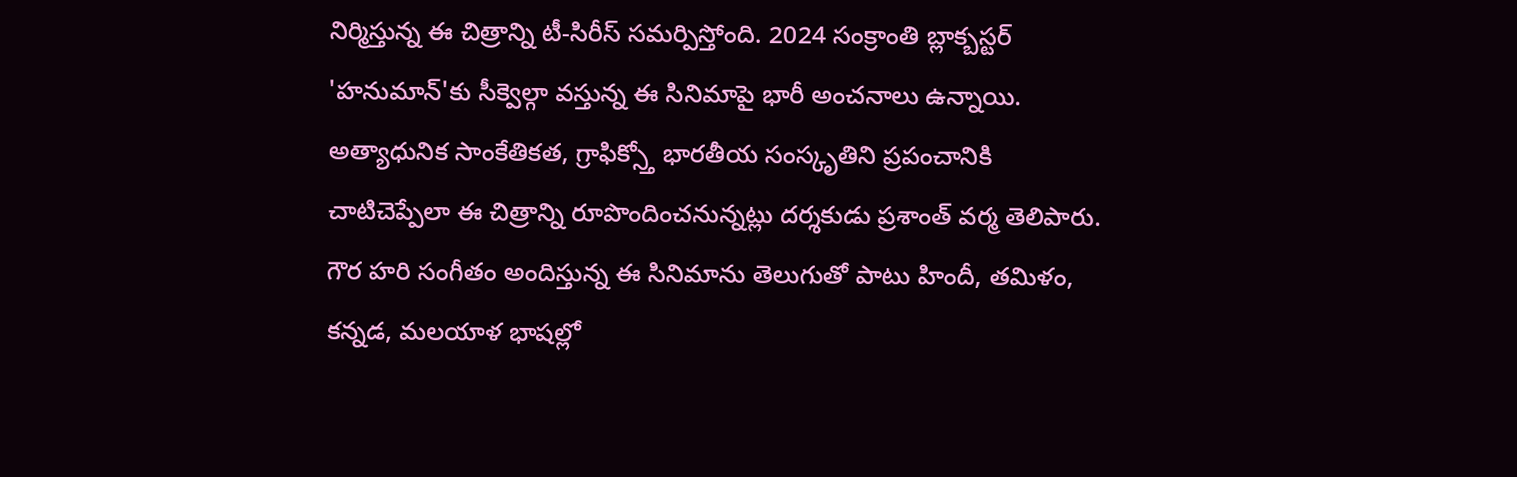నిర్మిస్తున్న ఈ చిత్రాన్ని టీ-సిరీస్ సమర్పిస్తోంది. 2024 సంక్రాంతి బ్లాక్బస్టర్ 'హనుమాన్'కు సీక్వెల్గా వస్తున్న ఈ సినిమాపై భారీ అంచనాలు ఉన్నాయి. అత్యాధునిక సాంకేతికత, గ్రాఫిక్స్తో భారతీయ సంస్కృతిని ప్రపంచానికి చాటిచెప్పేలా ఈ చిత్రాన్ని రూపొందించనున్నట్లు దర్శకుడు ప్రశాంత్ వర్మ తెలిపారు. గౌర హరి సంగీతం అందిస్తున్న ఈ సినిమాను తెలుగుతో పాటు హిందీ, తమిళం, కన్నడ, మలయాళ భాషల్లో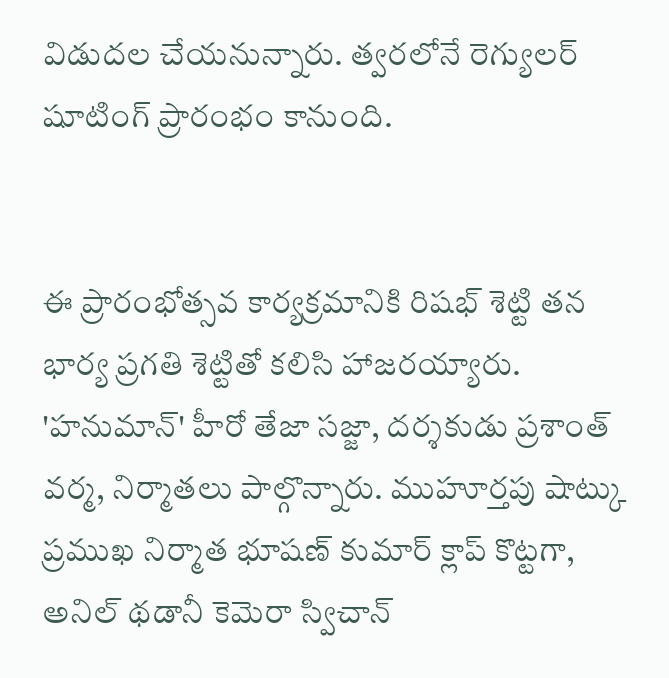విడుదల చేయనున్నారు. త్వరలోనే రెగ్యులర్ షూటింగ్ ప్రారంభం కానుంది.


ఈ ప్రారంభోత్సవ కార్యక్రమానికి రిషభ్ శెట్టి తన భార్య ప్రగతి శెట్టితో కలిసి హాజరయ్యారు. 'హనుమాన్' హీరో తేజా సజ్జా, దర్శకుడు ప్రశాంత్ వర్మ, నిర్మాతలు పాల్గొన్నారు. ముహూర్తపు షాట్కు ప్రముఖ నిర్మాత భూషణ్ కుమార్ క్లాప్ కొట్టగా, అనిల్ థడానీ కెమెరా స్విచాన్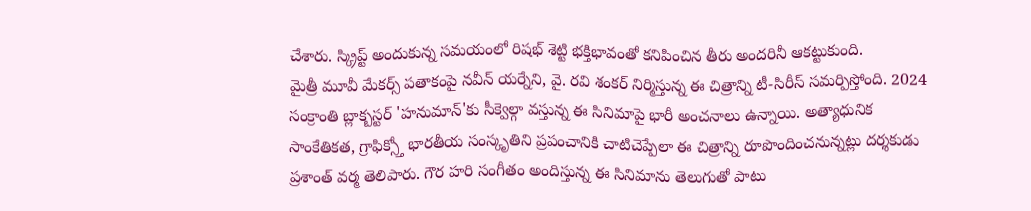చేశారు. స్క్రిప్ట్ అందుకున్న సమయంలో రిషభ్ శెట్టి భక్తిభావంతో కనిపించిన తీరు అందరినీ ఆకట్టుకుంది.
మైత్రీ మూవీ మేకర్స్ పతాకంపై నవీన్ యర్నేని, వై. రవి శంకర్ నిర్మిస్తున్న ఈ చిత్రాన్ని టీ-సిరీస్ సమర్పిస్తోంది. 2024 సంక్రాంతి బ్లాక్బస్టర్ 'హనుమాన్'కు సీక్వెల్గా వస్తున్న ఈ సినిమాపై భారీ అంచనాలు ఉన్నాయి. అత్యాధునిక సాంకేతికత, గ్రాఫిక్స్తో భారతీయ సంస్కృతిని ప్రపంచానికి చాటిచెప్పేలా ఈ చిత్రాన్ని రూపొందించనున్నట్లు దర్శకుడు ప్రశాంత్ వర్మ తెలిపారు. గౌర హరి సంగీతం అందిస్తున్న ఈ సినిమాను తెలుగుతో పాటు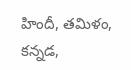హిందీ, తమిళం, కన్నడ,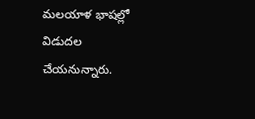మలయాళ భాషల్లో విడుదల చేయనున్నారు.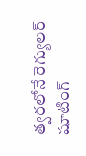త్వరలోనే రెగ్యులర్ షూటింగ్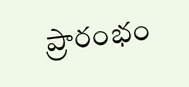ప్రారంభం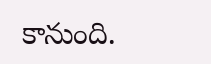కానుంది.